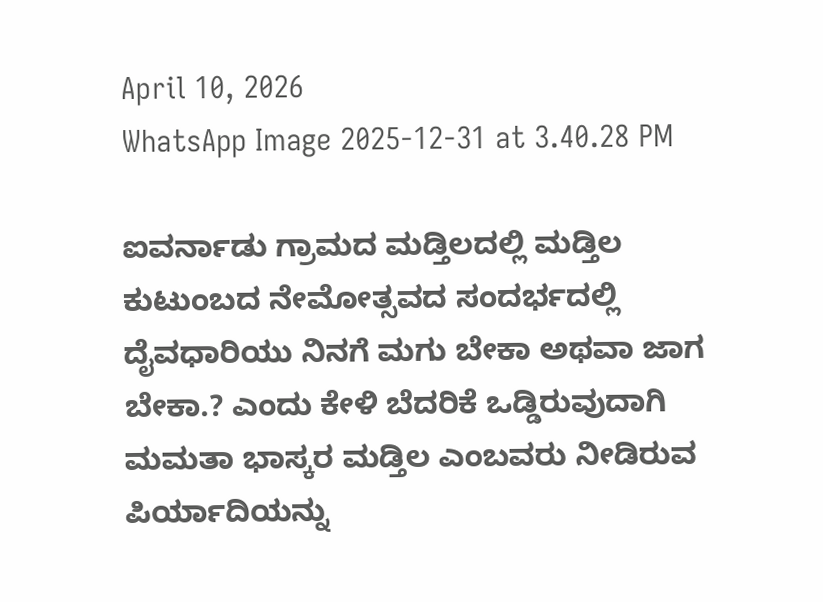April 10, 2026
WhatsApp Image 2025-12-31 at 3.40.28 PM

ಐವರ್ನಾಡು ಗ್ರಾಮದ ಮಡ್ತಿಲದಲ್ಲಿ ಮಡ್ತಿಲ ಕುಟುಂಬದ ನೇಮೋತ್ಸವದ ಸಂದರ್ಭದಲ್ಲಿ ದೈವಧಾರಿಯು ನಿನಗೆ ಮಗು ಬೇಕಾ ಅಥವಾ ಜಾಗ ಬೇಕಾ.? ಎಂದು ಕೇಳಿ ಬೆದರಿಕೆ ಒಡ್ಡಿರುವುದಾಗಿ ಮಮತಾ ಭಾಸ್ಕರ ಮಡ್ತಿಲ ಎಂಬವರು ನೀಡಿರುವ ಪಿರ್ಯಾದಿಯನ್ನು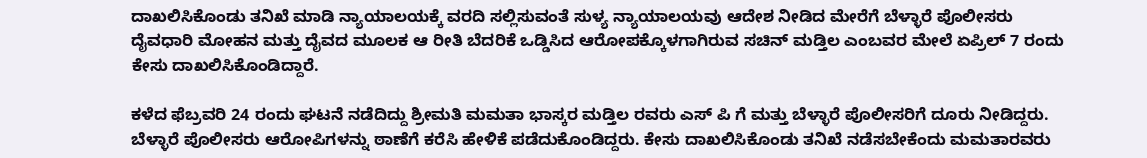ದಾಖಲಿಸಿಕೊಂಡು ತನಿಖೆ ಮಾಡಿ ನ್ಯಾಯಾಲಯಕ್ಕೆ ವರದಿ ಸಲ್ಲಿಸುವಂತೆ ಸುಳ್ಯ ನ್ಯಾಯಾಲಯವು ಆದೇಶ ನೀಡಿದ ಮೇರೆಗೆ ಬೆಳ್ಳಾರೆ ಪೊಲೀಸರು ದೈವಧಾರಿ ಮೋಹನ ಮತ್ತು ದೈವದ ಮೂಲಕ ಆ ರೀತಿ ಬೆದರಿಕೆ ಒಡ್ಡಿಸಿದ ಆರೋಪಕ್ಕೊಳಗಾಗಿರುವ ಸಚಿನ್ ಮಡ್ತಿಲ ಎಂಬವರ ಮೇಲೆ ಏಪ್ರಿಲ್ 7 ರಂದು ಕೇಸು ದಾಖಲಿಸಿಕೊಂಡಿದ್ದಾರೆ.

ಕಳೆದ ಫೆಬ್ರವರಿ 24 ರಂದು ಘಟನೆ ನಡೆದಿದ್ದು ಶ್ರೀಮತಿ ಮಮತಾ ಭಾಸ್ಕರ ಮಡ್ತಿಲ ರವರು ಎಸ್ ಪಿ ಗೆ ಮತ್ತು ಬೆಳ್ಳಾರೆ ಪೊಲೀಸರಿಗೆ ದೂರು ನೀಡಿದ್ದರು. ಬೆಳ್ಳಾರೆ ಪೊಲೀಸರು ಆರೋಪಿಗಳನ್ನು ಠಾಣೆಗೆ ಕರೆಸಿ ಹೇಳಿಕೆ ಪಡೆದುಕೊಂಡಿದ್ದರು. ಕೇಸು ದಾಖಲಿಸಿಕೊಂಡು ತನಿಖೆ ನಡೆಸಬೇಕೆಂದು ಮಮತಾರವರು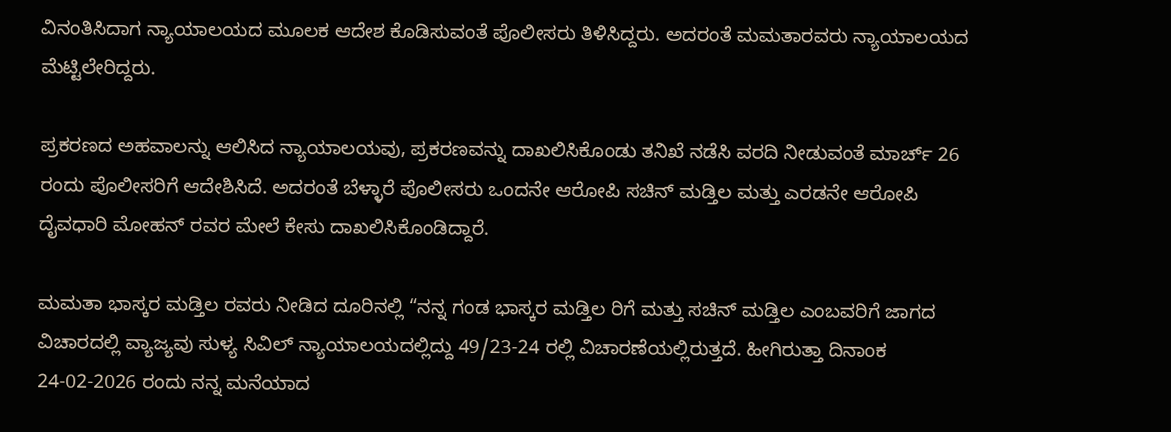ವಿನಂತಿಸಿದಾಗ ನ್ಯಾಯಾಲಯದ ಮೂಲಕ ಆದೇಶ ಕೊಡಿಸುವಂತೆ ಪೊಲೀಸರು ತಿಳಿಸಿದ್ದರು. ಅದರಂತೆ ಮಮತಾರವರು ನ್ಯಾಯಾಲಯದ ಮೆಟ್ಟಿಲೇರಿದ್ದರು.

ಪ್ರಕರಣದ ಅಹವಾಲನ್ನು ಆಲಿಸಿದ ನ್ಯಾಯಾಲಯವು, ಪ್ರಕರಣವನ್ನು ದಾಖಲಿಸಿಕೊಂಡು ತನಿಖೆ ನಡೆಸಿ ವರದಿ ನೀಡುವಂತೆ ಮಾರ್ಚ್ 26 ರಂದು ಪೊಲೀಸರಿಗೆ ಆದೇಶಿಸಿದೆ. ಅದರಂತೆ ಬೆಳ್ಳಾರೆ ಪೊಲೀಸರು ಒಂದನೇ ಆರೋಪಿ ಸಚಿನ್ ಮಡ್ತಿಲ ಮತ್ತು ಎರಡನೇ ಆರೋಪಿ ದೈವಧಾರಿ ಮೋಹನ್ ರವರ ಮೇಲೆ ಕೇಸು ದಾಖಲಿಸಿಕೊಂಡಿದ್ದಾರೆ.

ಮಮತಾ ಭಾಸ್ಕರ ಮಡ್ತಿಲ ರವರು ನೀಡಿದ ದೂರಿನಲ್ಲಿ “ನನ್ನ ಗಂಡ ಭಾಸ್ಕರ ಮಡ್ತಿಲ ರಿಗೆ ಮತ್ತು ಸಚಿನ್ ಮಡ್ತಿಲ ಎಂಬವರಿಗೆ ಜಾಗದ ವಿಚಾರದಲ್ಲಿ ವ್ಯಾಜ್ಯವು ಸುಳ್ಯ ಸಿವಿಲ್ ನ್ಯಾಯಾಲಯದಲ್ಲಿದ್ದು 49/23-24 ರಲ್ಲಿ ವಿಚಾರಣೆಯಲ್ಲಿರುತ್ತದೆ. ಹೀಗಿರುತ್ತಾ ದಿನಾಂಕ 24-02-2026 ರಂದು ನನ್ನ ಮನೆಯಾದ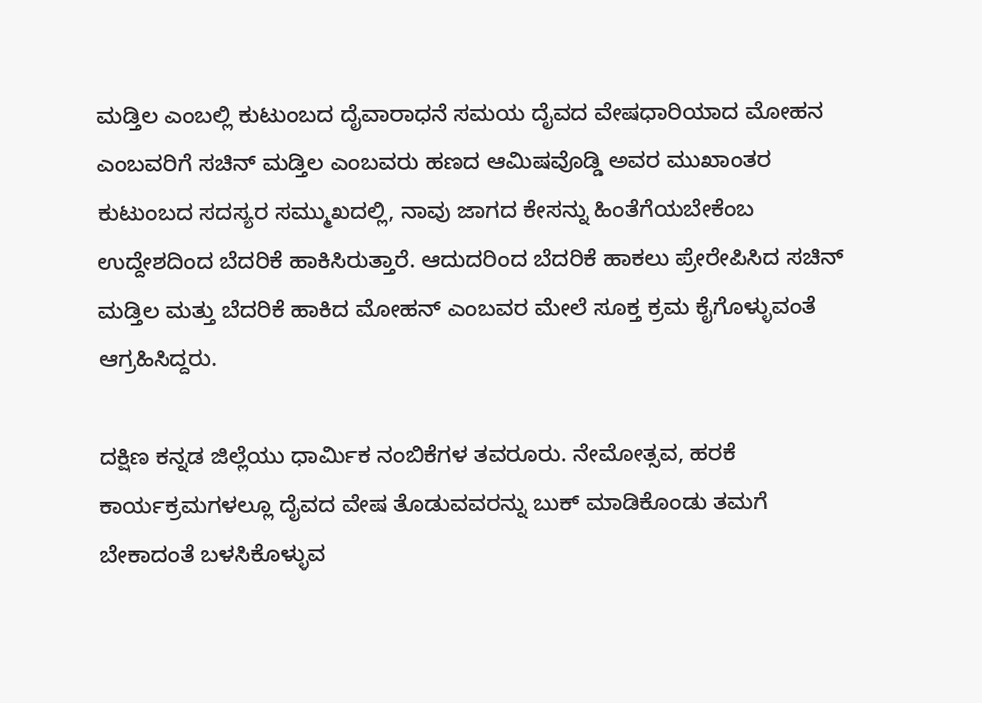ಮಡ್ತಿಲ ಎಂಬಲ್ಲಿ ಕುಟುಂಬದ ದೈವಾರಾಧನೆ ಸಮಯ ದೈವದ ವೇಷಧಾರಿಯಾದ ಮೋಹನ ಎಂಬವರಿಗೆ ಸಚಿನ್ ಮಡ್ತಿಲ ಎಂಬವರು ಹಣದ ಆಮಿಷವೊಡ್ಡಿ ಅವರ ಮುಖಾಂತರ ಕುಟುಂಬದ ಸದಸ್ಯರ ಸಮ್ಮುಖದಲ್ಲಿ, ನಾವು ಜಾಗದ ಕೇಸನ್ನು ಹಿಂತೆಗೆಯಬೇಕೆಂಬ ಉದ್ದೇಶದಿಂದ ಬೆದರಿಕೆ ಹಾಕಿಸಿರುತ್ತಾರೆ. ಆದುದರಿಂದ ಬೆದರಿಕೆ ಹಾಕಲು ಪ್ರೇರೇಪಿಸಿದ ಸಚಿನ್ ಮಡ್ತಿಲ ಮತ್ತು ಬೆದರಿಕೆ ಹಾಕಿದ ಮೋಹನ್ ಎಂಬವರ ಮೇಲೆ ಸೂಕ್ತ ಕ್ರಮ ಕೈಗೊಳ್ಳುವಂತೆ ಆಗ್ರಹಿಸಿದ್ದರು.

ದಕ್ಷಿಣ ಕನ್ನಡ ಜಿಲ್ಲೆಯು ಧಾರ್ಮಿಕ ನಂಬಿಕೆಗಳ ತವರೂರು. ನೇಮೋತ್ಸವ, ಹರಕೆ ಕಾರ್ಯಕ್ರಮಗಳಲ್ಲೂ ದೈವದ ವೇಷ ತೊಡುವವರನ್ನು ಬುಕ್ ಮಾಡಿಕೊಂಡು ತಮಗೆ ಬೇಕಾದಂತೆ ಬಳಸಿಕೊಳ್ಳುವ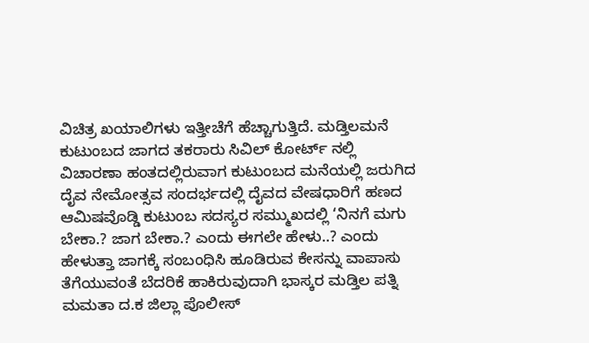ವಿಚಿತ್ರ ಖಯಾಲಿಗಳು ಇತ್ತೀಚೆಗೆ ಹೆಚ್ಚಾಗುತ್ತಿದೆ. ಮಡ್ತಿಲಮನೆ ಕುಟುಂಬದ ಜಾಗದ ತಕರಾರು ಸಿವಿಲ್ ಕೋರ್ಟ್ ನಲ್ಲಿ ವಿಚಾರಣಾ ಹಂತದಲ್ಲಿರುವಾಗ ಕುಟುಂಬದ ಮನೆಯಲ್ಲಿ ಜರುಗಿದ ದೈವ ನೇಮೋತ್ಸವ ಸಂದರ್ಭದಲ್ಲಿ ದೈವದ ವೇಷಧಾರಿಗೆ ಹಣದ ಆಮಿಷವೊಡ್ಡಿ ಕುಟುಂಬ ಸದಸ್ಯರ ಸಮ್ಮುಖದಲ್ಲಿ ‘ನಿನಗೆ ಮಗು ಬೇಕಾ.? ಜಾಗ ಬೇಕಾ.? ಎಂದು ಈಗಲೇ ಹೇಳು..? ಎಂದು ಹೇಳುತ್ತಾ ಜಾಗಕ್ಕೆ ಸಂಬಂಧಿಸಿ ಹೂಡಿರುವ ಕೇಸನ್ನು ವಾಪಾಸು ತೆಗೆಯುವಂತೆ ಬೆದರಿಕೆ ಹಾಕಿರುವುದಾಗಿ ಭಾಸ್ಕರ ಮಡ್ತಿಲ ಪತ್ನಿ ಮಮತಾ ದ.ಕ ಜಿಲ್ಲಾ ಪೊಲೀಸ್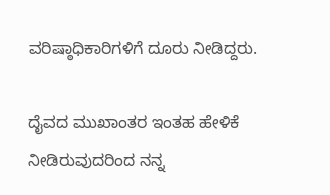ವರಿಷ್ಠಾಧಿಕಾರಿಗಳಿಗೆ ದೂರು ನೀಡಿದ್ದರು.

ದೈವದ ಮುಖಾಂತರ ಇಂತಹ ಹೇಳಿಕೆ ನೀಡಿರುವುದರಿಂದ ನನ್ನ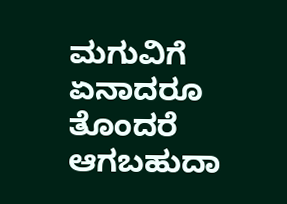ಮಗುವಿಗೆ ಏನಾದರೂ ತೊಂದರೆ ಆಗಬಹುದಾ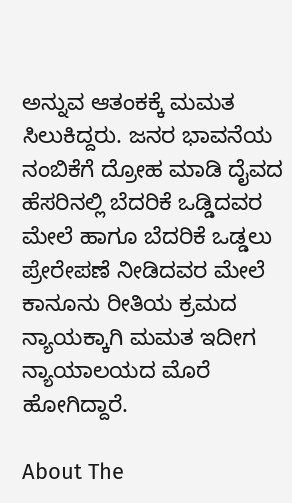ಅನ್ನುವ ಆತಂಕಕ್ಕೆ ಮಮತ ಸಿಲುಕಿದ್ದರು. ಜನರ ಭಾವನೆಯ ನಂಬಿಕೆಗೆ ದ್ರೋಹ ಮಾಡಿ ದೈವದ ಹೆಸರಿನಲ್ಲಿ ಬೆದರಿಕೆ ಒಡ್ಡಿದವರ ಮೇಲೆ ಹಾಗೂ ಬೆದರಿಕೆ ಒಡ್ಡಲು ಪ್ರೇರೇಪಣೆ ನೀಡಿದವರ ಮೇಲೆ ಕಾನೂನು ರೀತಿಯ ಕ್ರಮದ ನ್ಯಾಯಕ್ಕಾಗಿ ಮಮತ ಇದೀಗ ನ್ಯಾಯಾಲಯದ ಮೊರೆ ಹೋಗಿದ್ದಾರೆ.

About The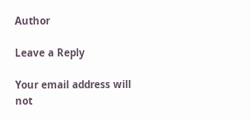Author

Leave a Reply

Your email address will not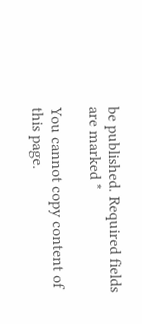be published. Required fields are marked *

You cannot copy content of this page.